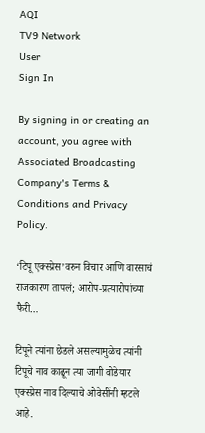AQI
TV9 Network
User
Sign In

By signing in or creating an account, you agree with Associated Broadcasting Company's Terms & Conditions and Privacy Policy.

‘टिपू एक्स्प्रेस’वरुन विचार आणि वारसाचं राजकारण तापलं; आरोप-प्रत्यारोपांच्या फैरी…

टिपूने त्यांना छेडले असल्यामुळेच त्यांनी टिपूचे नाव काढून त्या जागी वोडेयार एक्स्प्रेस नाव दिल्याचे ओवेसींनी म्हटले आहे.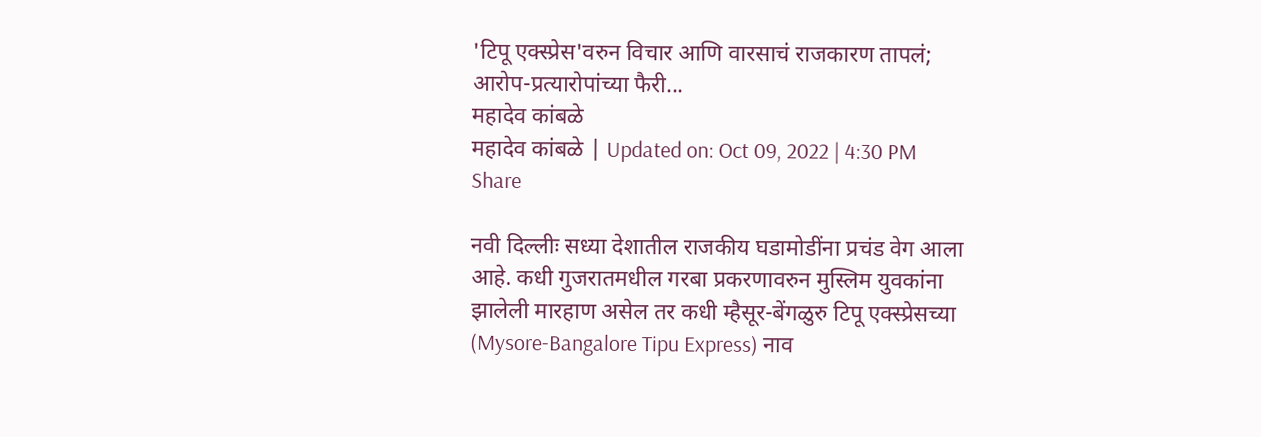'टिपू एक्स्प्रेस'वरुन विचार आणि वारसाचं राजकारण तापलं; आरोप-प्रत्यारोपांच्या फैरी...
महादेव कांबळे
महादेव कांबळे | Updated on: Oct 09, 2022 | 4:30 PM
Share

नवी दिल्लीः सध्या देशातील राजकीय घडामोडींना प्रचंड वेग आला आहे. कधी गुजरातमधील गरबा प्रकरणावरुन मुस्लिम युवकांना झालेली मारहाण असेल तर कधी म्हैसूर-बेंगळुरु टिपू एक्स्प्रेसच्या (Mysore-Bangalore Tipu Express) नाव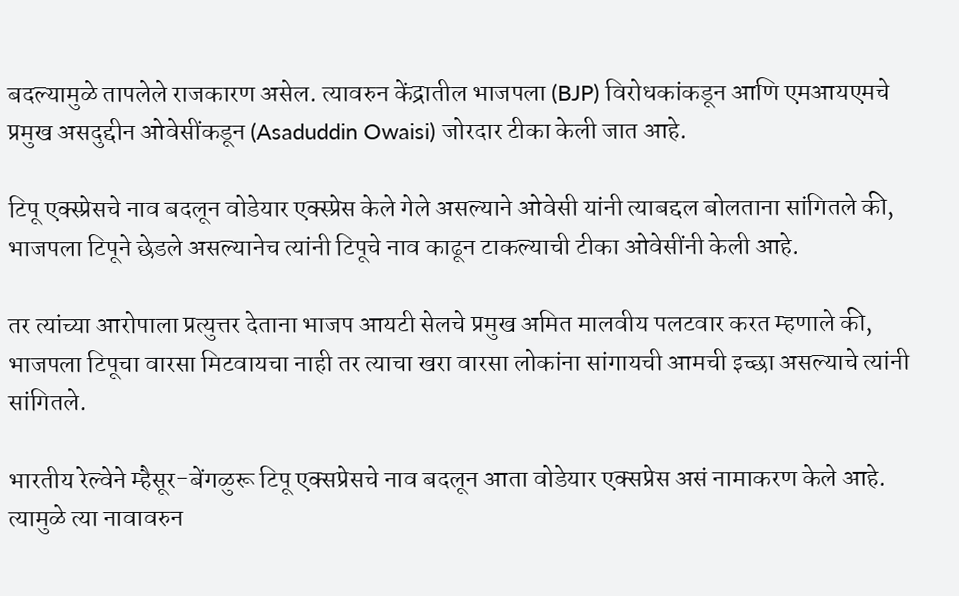बदल्यामुळे तापलेले राजकारण असेल. त्यावरुन केंद्रातील भाजपला (BJP) विरोधकांकडून आणि एमआयएमचे प्रमुख असदुद्दीन ओवेसींकडून (Asaduddin Owaisi) जोरदार टीका केली जात आहे.

टिपू एक्स्प्रेसचे नाव बदलून वोडेयार एक्स्प्रेस केले गेले असल्याने ओवेसी यांनी त्याबद्दल बोलताना सांगितले की, भाजपला टिपूने छेडले असल्यानेच त्यांनी टिपूचे नाव काढून टाकल्याची टीका ओवेसींनी केली आहे.

तर त्यांच्या आरोपाला प्रत्युत्तर देताना भाजप आयटी सेलचे प्रमुख अमित मालवीय पलटवार करत म्हणाले की, भाजपला टिपूचा वारसा मिटवायचा नाही तर त्याचा खरा वारसा लोकांना सांगायची आमची इच्छा असल्याचे त्यांनी सांगितले.

भारतीय रेल्वेने म्हैसूर-बेंगळुरू टिपू एक्सप्रेसचे नाव बदलून आता वोडेयार एक्सप्रेस असं नामाकरण केले आहे. त्यामुळे त्या नावावरुन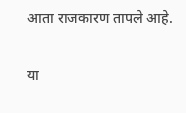आता राजकारण तापले आहे.

या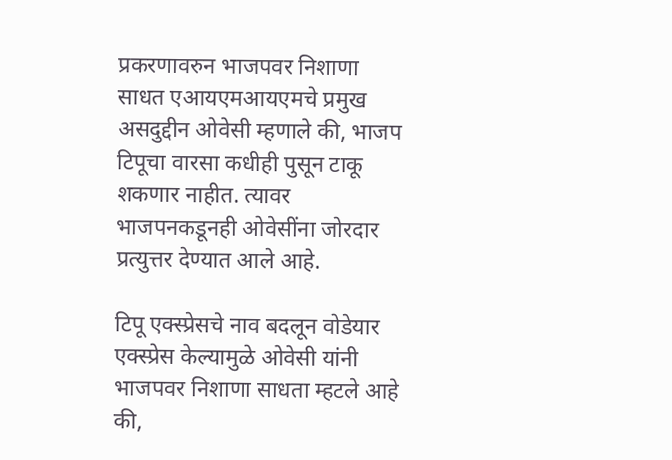प्रकरणावरुन भाजपवर निशाणा साधत एआयएमआयएमचे प्रमुख असदुद्दीन ओवेसी म्हणाले की, भाजप टिपूचा वारसा कधीही पुसून टाकू शकणार नाहीत. त्यावर भाजपनकडूनही ओवेसींना जोरदार प्रत्युत्तर देण्यात आले आहे.

टिपू एक्स्प्रेसचे नाव बदलून वोडेयार एक्स्प्रेस केल्यामुळे ओवेसी यांनी भाजपवर निशाणा साधता म्हटले आहे की,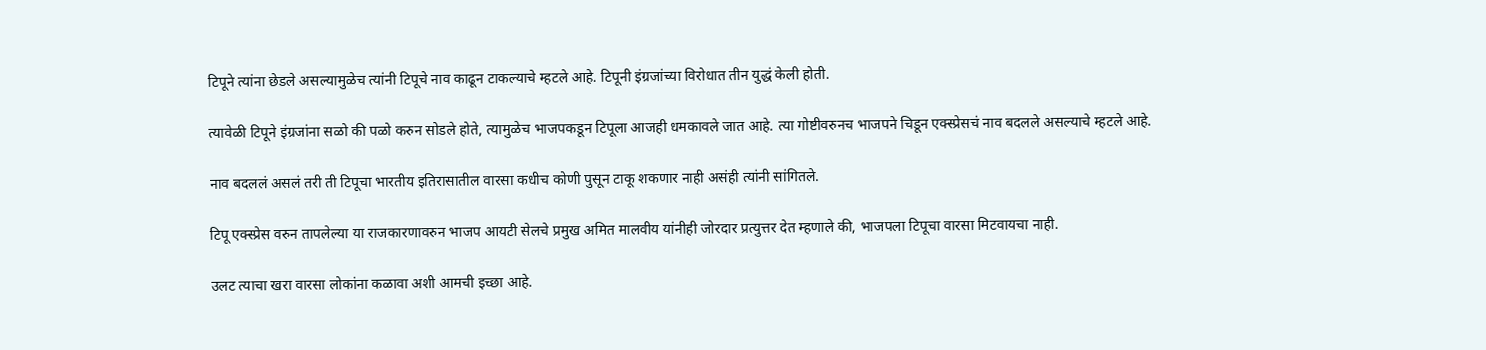टिपूने त्यांना छेडले असल्यामुळेच त्यांनी टिपूचे नाव काढून टाकल्याचे म्हटले आहे. टिपूनी इंग्रजांच्या विरोधात तीन युद्धं केली होती.

त्यावेळी टिपूने इंग्रजांना सळो की पळो करुन सोडले होते, त्यामुळेच भाजपकडून टिपूला आजही धमकावले जात आहे. त्या गोष्टीवरुनच भाजपने चिडून एक्स्प्रेसचं नाव बदलले असल्याचे म्हटले आहे.

नाव बदललं असलं तरी ती टिपूचा भारतीय इतिरासातील वारसा कधीच कोणी पुसून टाकू शकणार नाही असंही त्यांनी सांगितले.

टिपू एक्स्प्रेस वरुन तापलेल्या या राजकारणावरुन भाजप आयटी सेलचे प्रमुख अमित मालवीय यांनीही जोरदार प्रत्युत्तर देत म्हणाले की, भाजपला टिपूचा वारसा मिटवायचा नाही.

उलट त्याचा खरा वारसा लोकांना कळावा अशी आमची इच्छा आहे.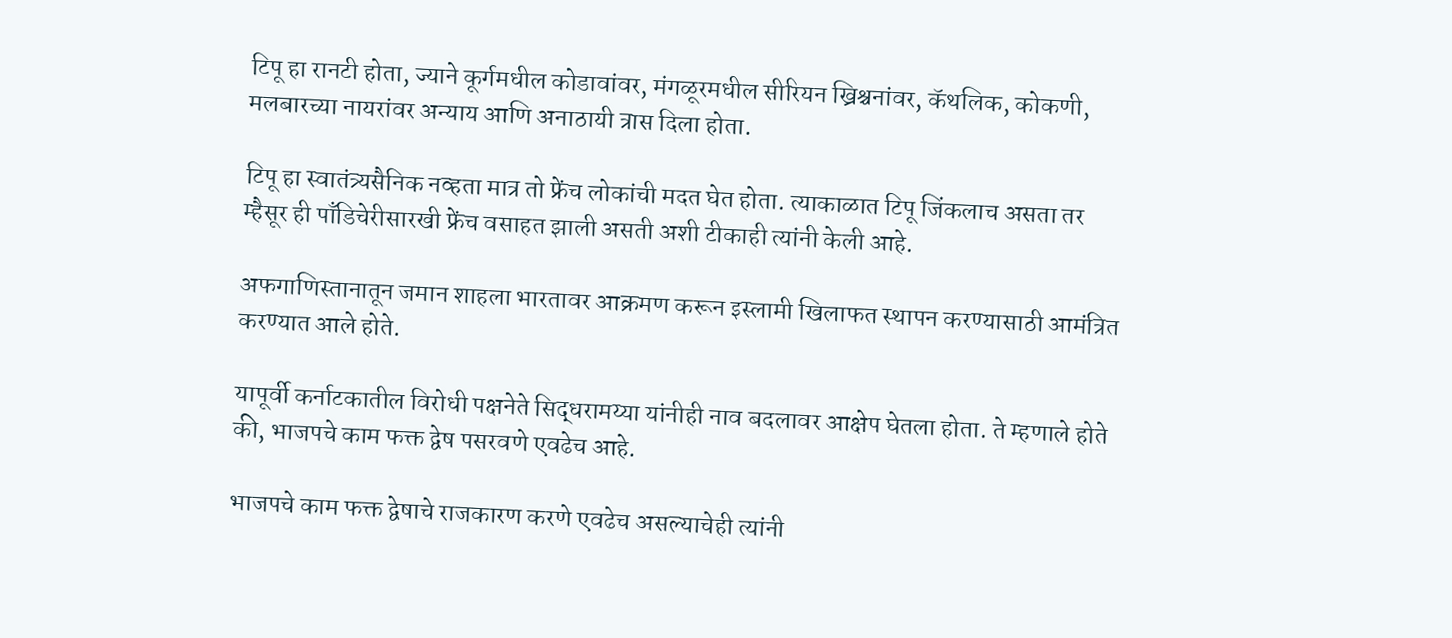टिपू हा रानटी होता, ज्याने कूर्गमधील कोडावांवर, मंगळूरमधील सीरियन ख्रिश्चनांवर, कॅथलिक, कोकणी, मलबारच्या नायरांवर अन्याय आणि अनाठायी त्रास दिला होता.

टिपू हा स्वातंत्र्यसैनिक नव्हता मात्र तो फ्रेंच लोकांची मदत घेत होता. त्याकाळात टिपू जिंकलाच असता तर म्हैसूर ही पाँडिचेरीसारखी फ्रेंच वसाहत झाली असती अशी टीकाही त्यांनी केली आहे.

अफगाणिस्तानातून जमान शाहला भारतावर आक्रमण करून इस्लामी खिलाफत स्थापन करण्यासाठी आमंत्रित करण्यात आले होते.

यापूर्वी कर्नाटकातील विरोधी पक्षनेते सिद्धरामय्या यांनीही नाव बदलावर आक्षेप घेतला होता. ते म्हणाले होते की, भाजपचे काम फक्त द्वेष पसरवणे एवढेच आहे.

भाजपचे काम फक्त द्वेषाचे राजकारण करणे एवढेच असल्याचेही त्यांनी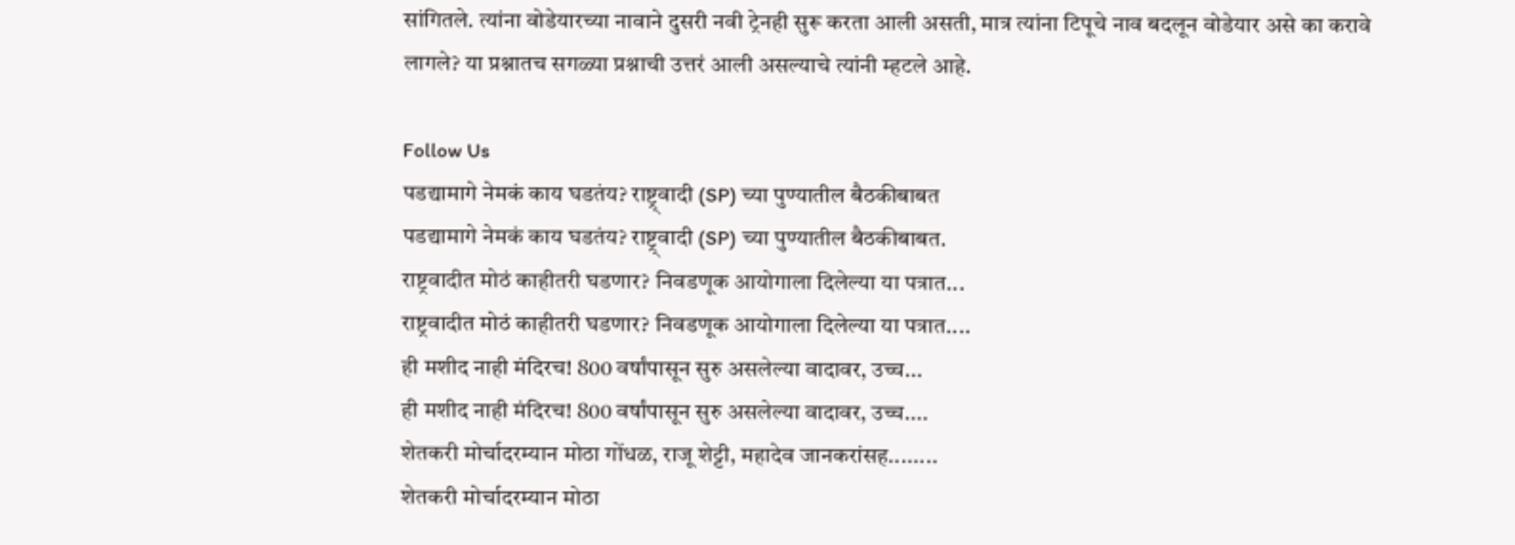सांगितले. त्यांना वोडेयारच्या नावाने दुसरी नवी ट्रेनही सुरू करता आली असती, मात्र त्यांना टिपूचे नाव बदलून वोडेयार असे का करावे लागले? या प्रश्नातच सगळ्या प्रश्नाची उत्तरं आली असल्याचे त्यांनी म्हटले आहे.

Follow Us
पडद्यामागे नेमकं काय घडतंय? राष्ट्र्वादी (SP) च्या पुण्यातील बैठकीबाबत
पडद्यामागे नेमकं काय घडतंय? राष्ट्र्वादी (SP) च्या पुण्यातील बैठकीबाबत.
राष्ट्रवादीत मोठं काहीतरी घडणार? निवडणूक आयोगाला दिलेल्या या पत्रात...
राष्ट्रवादीत मोठं काहीतरी घडणार? निवडणूक आयोगाला दिलेल्या या पत्रात....
ही मशीद नाही मंदिरच! 800 वर्षांपासून सुरु असलेल्या वादावर, उच्च...
ही मशीद नाही मंदिरच! 800 वर्षांपासून सुरु असलेल्या वादावर, उच्च....
शेतकरी मोर्चादरम्यान मोठा गोंधळ, राजू शेट्टी, महादेव जानकरांसह........
शेतकरी मोर्चादरम्यान मोठा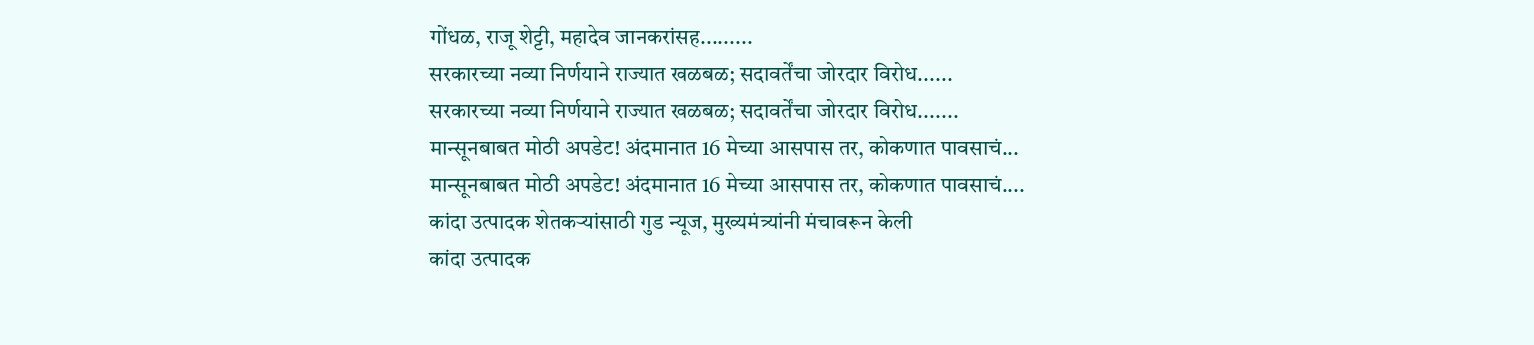गोंधळ, राजू शेट्टी, महादेव जानकरांसह.........
सरकारच्या नव्या निर्णयाने राज्यात खळबळ; सदावर्तेंचा जोरदार विरोध......
सरकारच्या नव्या निर्णयाने राज्यात खळबळ; सदावर्तेंचा जोरदार विरोध.......
मान्सूनबाबत मोठी अपडेट! अंदमानात 16 मेच्या आसपास तर, कोकणात पावसाचं...
मान्सूनबाबत मोठी अपडेट! अंदमानात 16 मेच्या आसपास तर, कोकणात पावसाचं....
कांदा उत्पादक शेतकऱ्यांसाठी गुड न्यूज, मुख्यमंत्र्यांनी मंचावरून केली
कांदा उत्पादक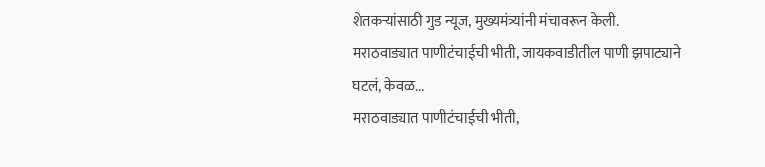शेतकऱ्यांसाठी गुड न्यूज, मुख्यमंत्र्यांनी मंचावरून केली.
मराठवाड्यात पाणीटंचाईची भीती, जायकवाडीतील पाणी झपाट्याने घटलं, केवळ...
मराठवाड्यात पाणीटंचाईची भीती,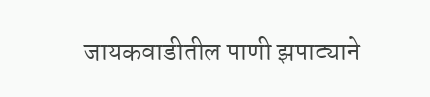जायकवाडीतील पाणी झपाट्याने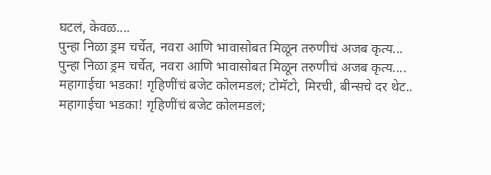घटलं, केवळ....
पुन्हा निळा ड्रम चर्चेत, नवरा आणि भावासोबत मिळून तरुणीचं अजब कृत्य...
पुन्हा निळा ड्रम चर्चेत, नवरा आणि भावासोबत मिळून तरुणीचं अजब कृत्य....
महागाईचा भडका! गृहिणींचं बजेट कोलमडलं; टोमॅटो, मिरची, बीन्सचे दर थेट..
महागाईचा भडका! गृहिणींचं बजेट कोलमडलं;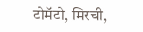टोमॅटो, मिरची,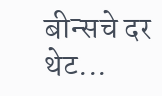बीन्सचे दर थेट...